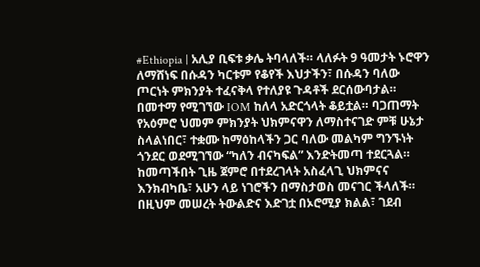#Ethiopia | አሊያ ቢፍቱ ቃሌ ትባላለች። ላለፉት 9 ዓመታት ኑሮዋን ለማሸነፍ በሱዳን ካርቱም የቆየች እህታችን፣ በሱዳን ባለው ጦርነት ምክንያት ተፈናቅላ የተለያዩ ጉዳቶች ደርሰውባታል።
በመተማ የሚገኘው IOM ከለላ አድርጎላት ቆይቷል። ባጋጠማት የአዕምሮ ህመም ምክንያት ህክምናዋን ለማስተናገድ ምቹ ሁኔታ ስላልነበር፣ ተቋሙ ከማዕከላችን ጋር ባለው መልካም ግንኙነት ጎንደር ወደሚገኘው “ካለን ብናካፍል” እንድትመጣ ተደርጓል።
ከመጣችበት ጊዜ ጀምሮ በተደረገላት አስፈላጊ ህክምናና እንክብካቤ፣ አሁን ላይ ነገሮችን በማስታወስ መናገር ችላለች።
በዚህም መሠረት ትውልድና እድገቷ በኦሮሚያ ክልል፣ ገደብ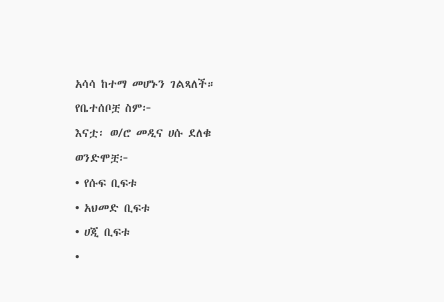አሳሳ ከተማ መሆኑን ገልጻለች።
የቤተሰቦቿ ስም፦
እናቷ፡ ወ/ሮ መዲና ሀሱ ደለቁ
ወንድሞቿ፦
• የሱፍ ቢፍቱ
• አህመድ ቢፍቱ
• ሀጂ ቢፍቱ
•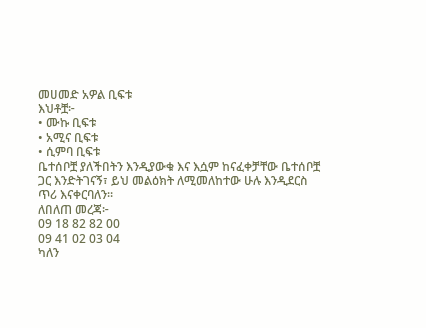መሀመድ አዎል ቢፍቱ
እህቶቿ፦
• ሙኩ ቢፍቱ
• አሚና ቢፍቱ
• ሲምባ ቢፍቱ
ቤተሰቦቿ ያለችበትን እንዲያውቁ እና እሷም ከናፈቀቻቸው ቤተሰቦቿ ጋር እንድትገናኝ፣ ይህ መልዕክት ለሚመለከተው ሁሉ እንዲደርስ ጥሪ እናቀርባለን።
ለበለጠ መረጃ፦
09 18 82 82 00
09 41 02 03 04
ካለን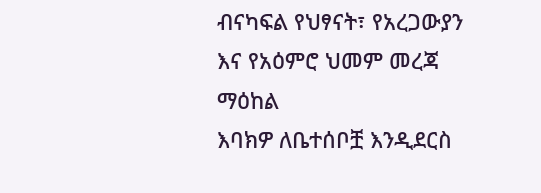ብናካፍል የህፃናት፣ የአረጋውያን እና የአዕምሮ ህመም መረጃ ማዕከል
እባክዎ ለቤተሰቦቿ እንዲደርስ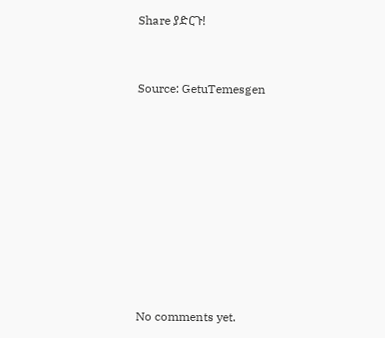Share ያድርጉ!


Source: GetuTemesgen









No comments yet.